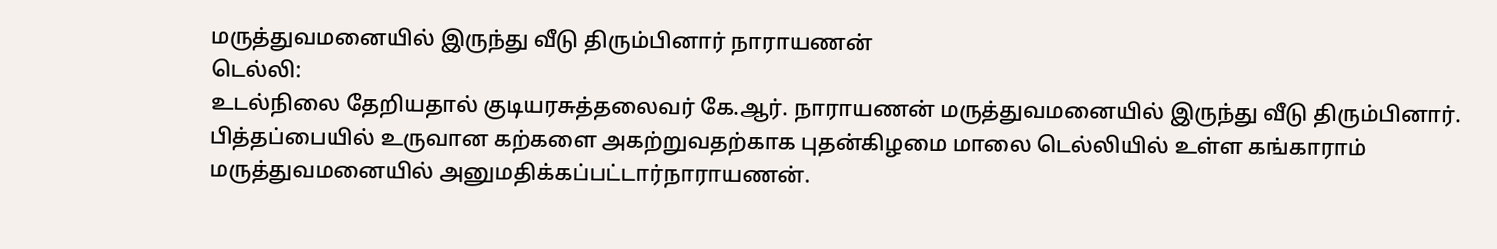மருத்துவமனையில் இருந்து வீடு திரும்பினார் நாராயணன்
டெல்லி:
உடல்நிலை தேறியதால் குடியரசுத்தலைவர் கே.ஆர். நாராயணன் மருத்துவமனையில் இருந்து வீடு திரும்பினார்.
பித்தப்பையில் உருவான கற்களை அகற்றுவதற்காக புதன்கிழமை மாலை டெல்லியில் உள்ள கங்காராம் மருத்துவமனையில் அனுமதிக்கப்பட்டார்நாராயணன்.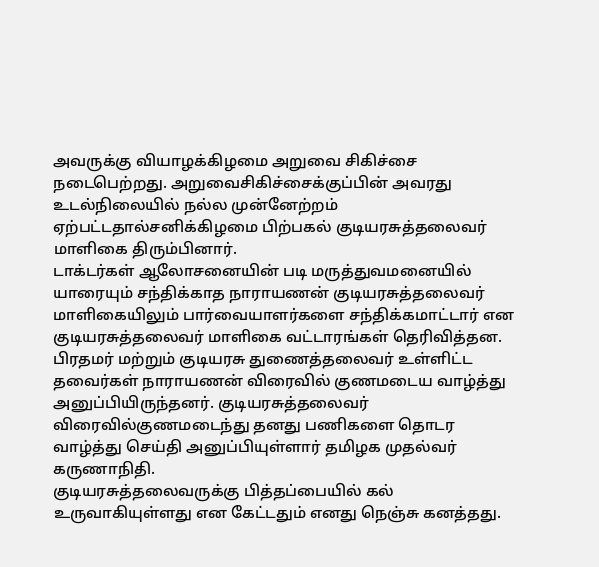அவருக்கு வியாழக்கிழமை அறுவை சிகிச்சை நடைபெற்றது. அறுவைசிகிச்சைக்குப்பின் அவரது உடல்நிலையில் நல்ல முன்னேற்றம் ஏற்பட்டதால்சனிக்கிழமை பிற்பகல் குடியரசுத்தலைவர் மாளிகை திரும்பினார்.
டாக்டர்கள் ஆலோசனையின் படி மருத்துவமனையில் யாரையும் சந்திக்காத நாராயணன் குடியரசுத்தலைவர் மாளிகையிலும் பார்வையாளர்களை சந்திக்கமாட்டார் என குடியரசுத்தலைவர் மாளிகை வட்டாரங்கள் தெரிவித்தன.
பிரதமர் மற்றும் குடியரசு துணைத்தலைவர் உள்ளிட்ட தவைர்கள் நாராயணன் விரைவில் குணமடைய வாழ்த்து அனுப்பியிருந்தனர். குடியரசுத்தலைவர் விரைவில்குணமடைந்து தனது பணிகளை தொடர வாழ்த்து செய்தி அனுப்பியுள்ளார் தமிழக முதல்வர் கருணாநிதி.
குடியரசுத்தலைவருக்கு பித்தப்பையில் கல் உருவாகியுள்ளது என கேட்டதும் எனது நெஞ்சு கனத்தது.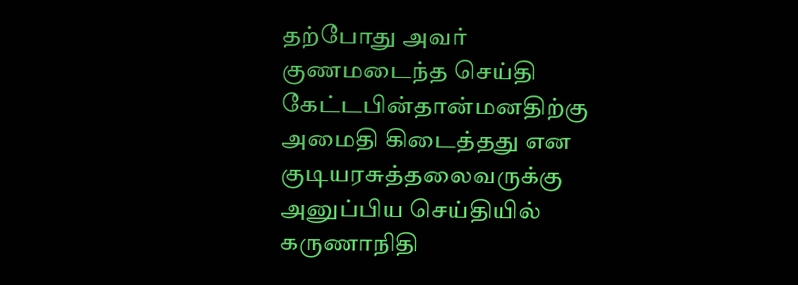தற்போது அவர் குணமடைந்த செய்தி கேட்டபின்தான்மனதிற்கு அமைதி கிடைத்தது என குடியரசுத்தலைவருக்கு அனுப்பிய செய்தியில் கருணாநிதி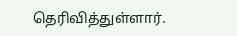தெரிவித்துள்ளார்.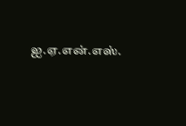ஐ.ஏ.என்.எஸ்.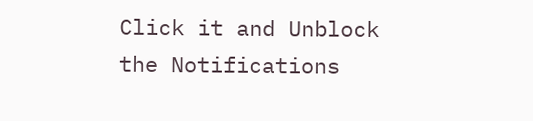Click it and Unblock the Notifications